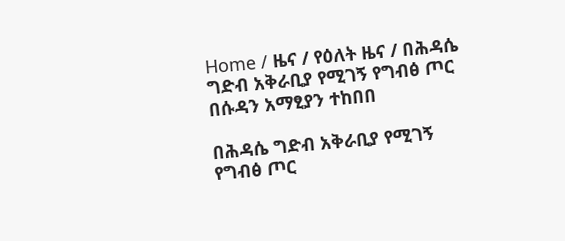Home / ዜና / የዕለት ዜና / በሕዳሴ ግድብ አቅራቢያ የሚገኝ የግብፅ ጦር በሱዳን አማፂያን ተከበበ

በሕዳሴ ግድብ አቅራቢያ የሚገኝ የግብፅ ጦር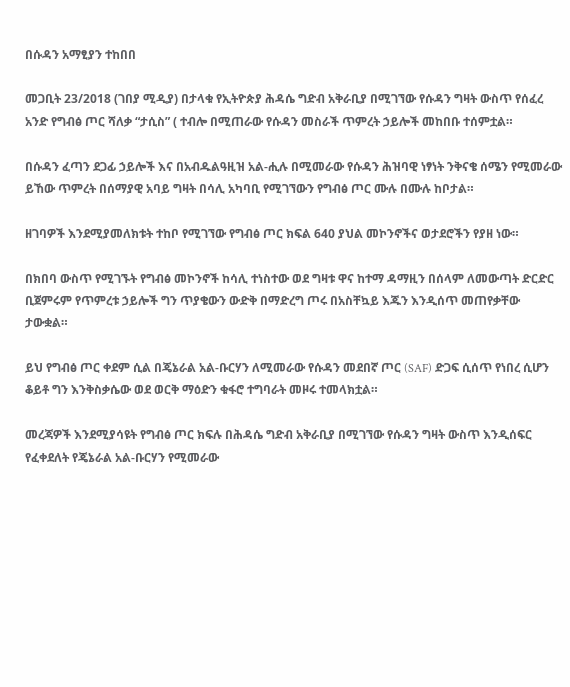በሱዳን አማፂያን ተከበበ

መጋቢት 23/2018 (ገበያ ሚዲያ) በታላቁ የኢትዮጵያ ሕዳሴ ግድብ አቅራቢያ በሚገኘው የሱዳን ግዛት ውስጥ የሰፈረ አንድ የግብፅ ጦር ሻለቃ “ታሲስ” ( ተብሎ በሚጠራው የሱዳን መስራች ጥምረት ኃይሎች መከበቡ ተሰምቷል።

በሱዳን ፈጣን ደጋፊ ኃይሎች እና በአብዱልዓዚዝ አል-ሒሉ በሚመራው የሱዳን ሕዝባዊ ነፃነት ንቅናቄ ሰሜን የሚመራው ይኸው ጥምረት በሰማያዊ አባይ ግዛት በሳሊ አካባቢ የሚገኘውን የግብፅ ጦር ሙሉ በሙሉ ከቦታል።

ዘገባዎች እንደሚያመለክቱት ተከቦ የሚገኘው የግብፅ ጦር ክፍል 640 ያህል መኮንኖችና ወታደሮችን የያዘ ነው።

በክበባ ውስጥ የሚገኙት የግብፅ መኮንኖች ከሳሊ ተነስተው ወደ ግዛቱ ዋና ከተማ ዳማዚን በሰላም ለመውጣት ድርድር ቢጀምሩም የጥምረቱ ኃይሎች ግን ጥያቄውን ውድቅ በማድረግ ጦሩ በአስቸኳይ እጁን እንዲሰጥ መጠየቃቸው ታውቋል።

ይህ የግብፅ ጦር ቀደም ሲል በጄኔራል አል-ቡርሃን ለሚመራው የሱዳን መደበኛ ጦር (SAF) ድጋፍ ሲሰጥ የነበረ ሲሆን ቆይቶ ግን እንቅስቃሴው ወደ ወርቅ ማዕድን ቁፋሮ ተግባራት መዞሩ ተመላክቷል።

መረጃዎች እንደሚያሳዩት የግብፅ ጦር ክፍሉ በሕዳሴ ግድብ አቅራቢያ በሚገኘው የሱዳን ግዛት ውስጥ እንዲሰፍር የፈቀደለት የጄኔራል አል-ቡርሃን የሚመራው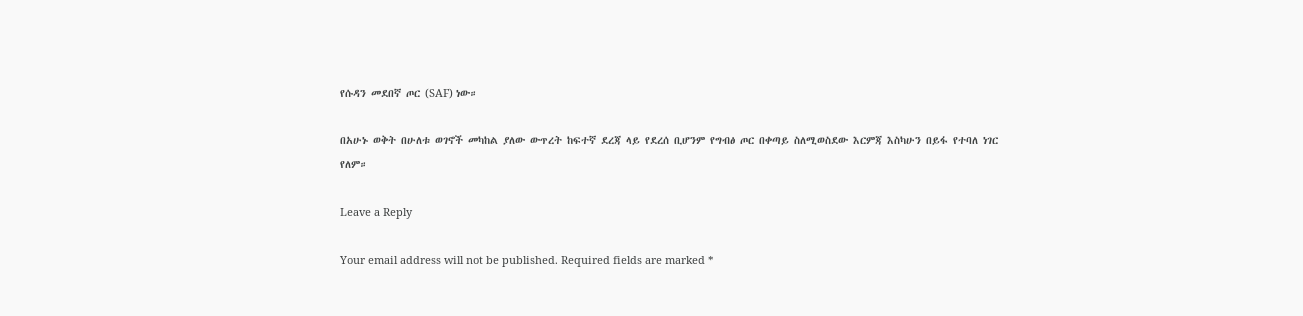የሱዳን መደበኛ ጦር (SAF) ነው።

በአሁኑ ወቅት በሁለቱ ወገኖች መካከል ያለው ውጥረት ከፍተኛ ደረጃ ላይ የደረሰ ቢሆንም የግብፅ ጦር በቀጣይ ስለሚወስደው እርምጃ እስካሁን በይፋ የተባለ ነገር የለም።

Leave a Reply

Your email address will not be published. Required fields are marked *